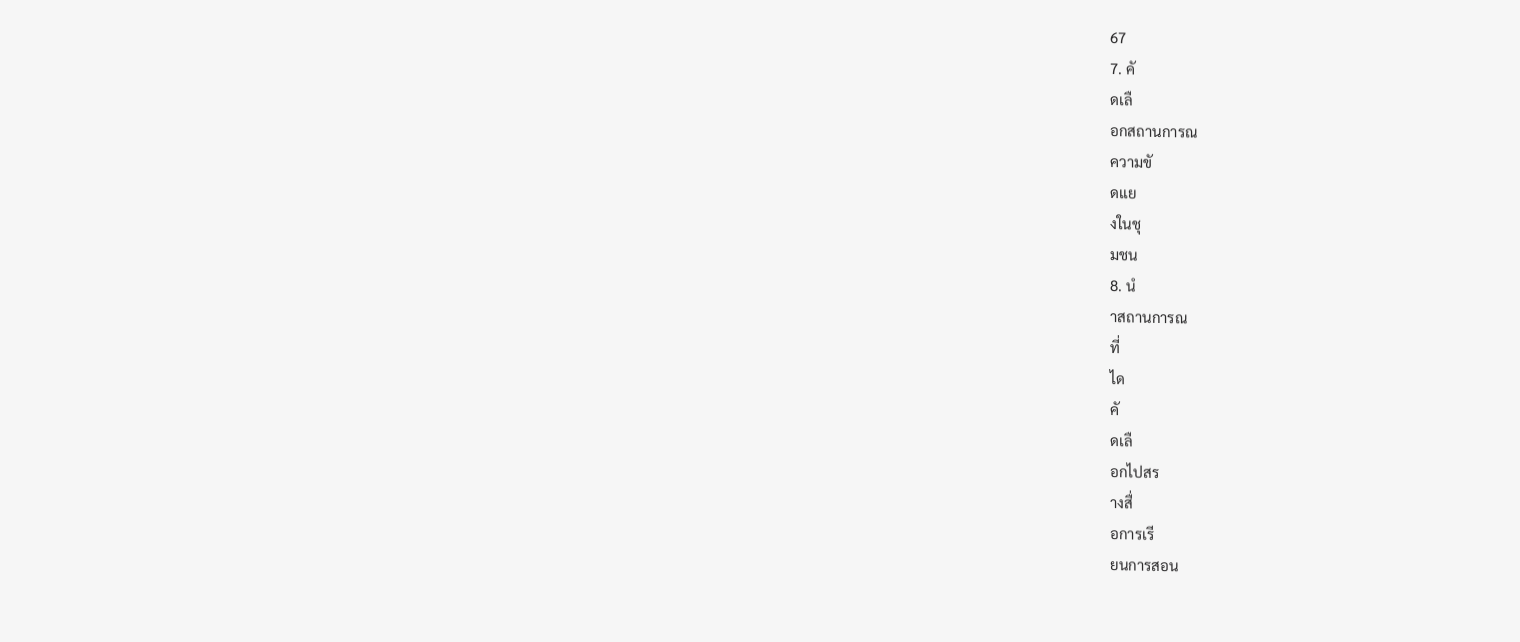67
7. คั
ดเลื
อกสถานการณ
ความขั
ดแย
งในชุ
มชน
8. นํ
าสถานการณ
ที่
ได
คั
ดเลื
อกไปสร
างสื่
อการเรี
ยนการสอน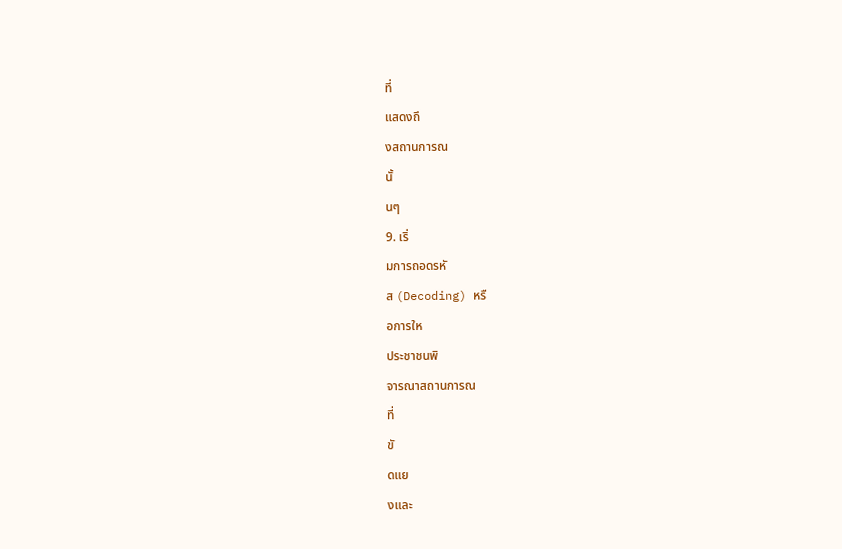ที่
แสดงถึ
งสถานการณ
นั้
นๆ
9. เริ่
มการถอดรหั
ส (Decoding) หรื
อการให
ประชาชนพิ
จารณาสถานการณ
ที่
ขั
ดแย
งและ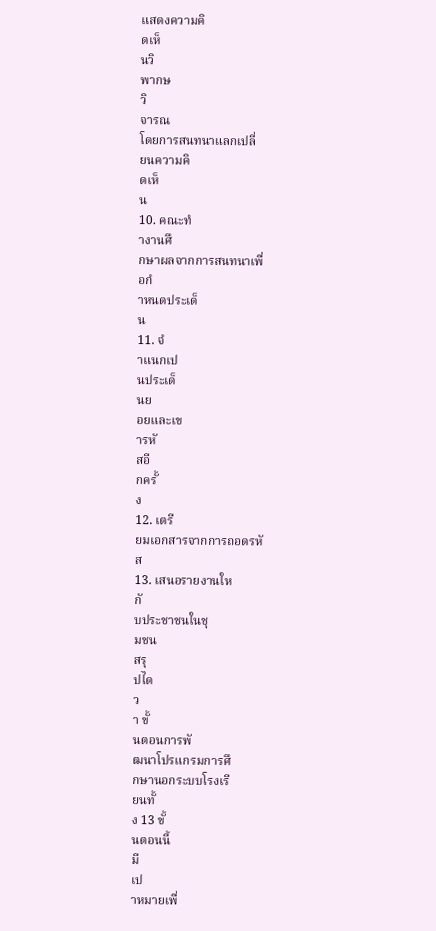แสดงความคิ
ดเห็
นวิ
พากษ
วิ
จารณ
โดยการสนทนาแลกเปลี่
ยนความคิ
ดเห็
น
10. คณะทํ
างานศึ
กษาผลจากการสนทนาเพื่
อกํ
าหนดประเด็
น
11. จํ
าแนกเป
นประเด็
นย
อยและเข
ารหั
สอี
กครั้
ง
12. เตรี
ยมเอกสารจากการถอดรหั
ส
13. เสนอรายงานให
กั
บประชาชนในชุ
มชน
สรุ
ปได
ว
า ขั้
นตอนการพั
ฒนาโปรแกรมการศึ
กษานอกระบบโรงเรี
ยนทั้
ง 13 ขั้
นตอนนี้
มี
เป
าหมายเพื่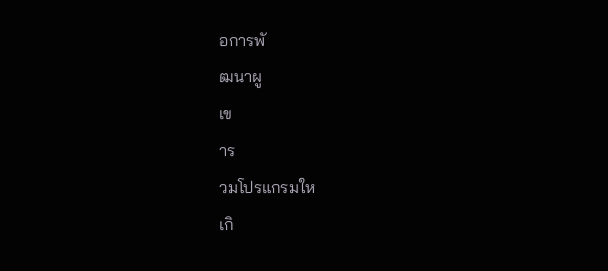อการพั
ฒนาผู
เข
าร
วมโปรแกรมให
เกิ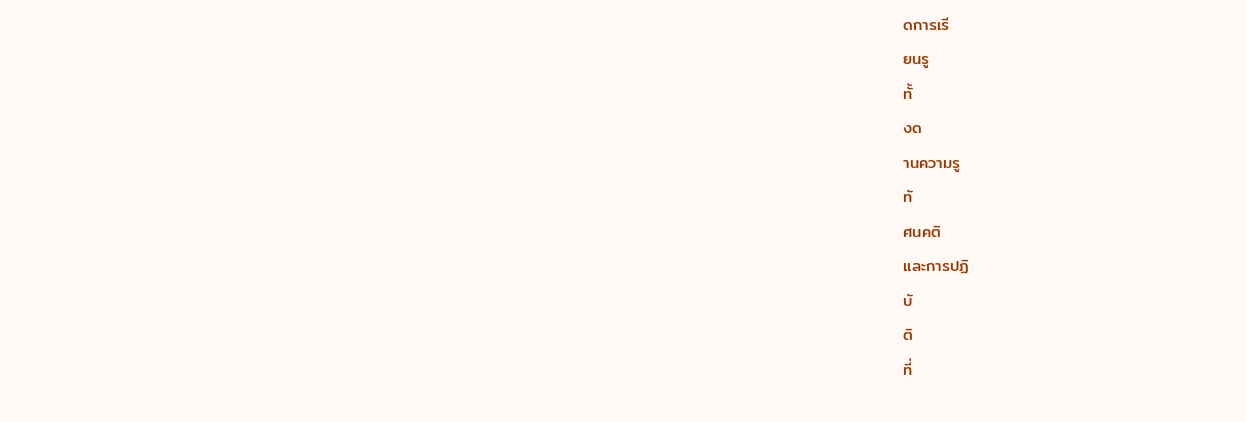ดการเรี
ยนรู
ทั้
งด
านความรู
ทั
ศนคติ
และการปฏิ
บั
ติ
ที่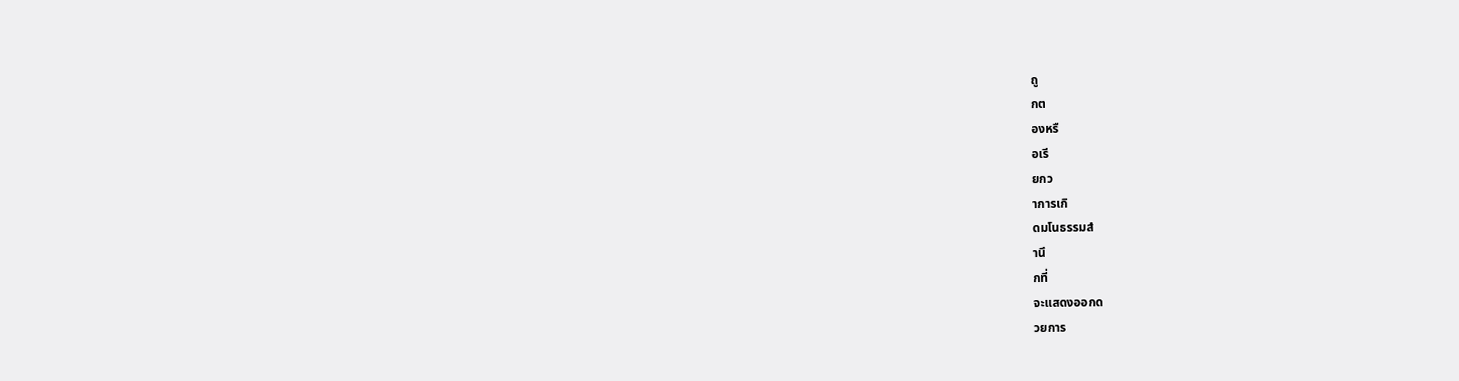ถู
กต
องหรื
อเรี
ยกว
าการเกิ
ดมโนธรรมสํ
านึ
กที่
จะแสดงออกด
วยการ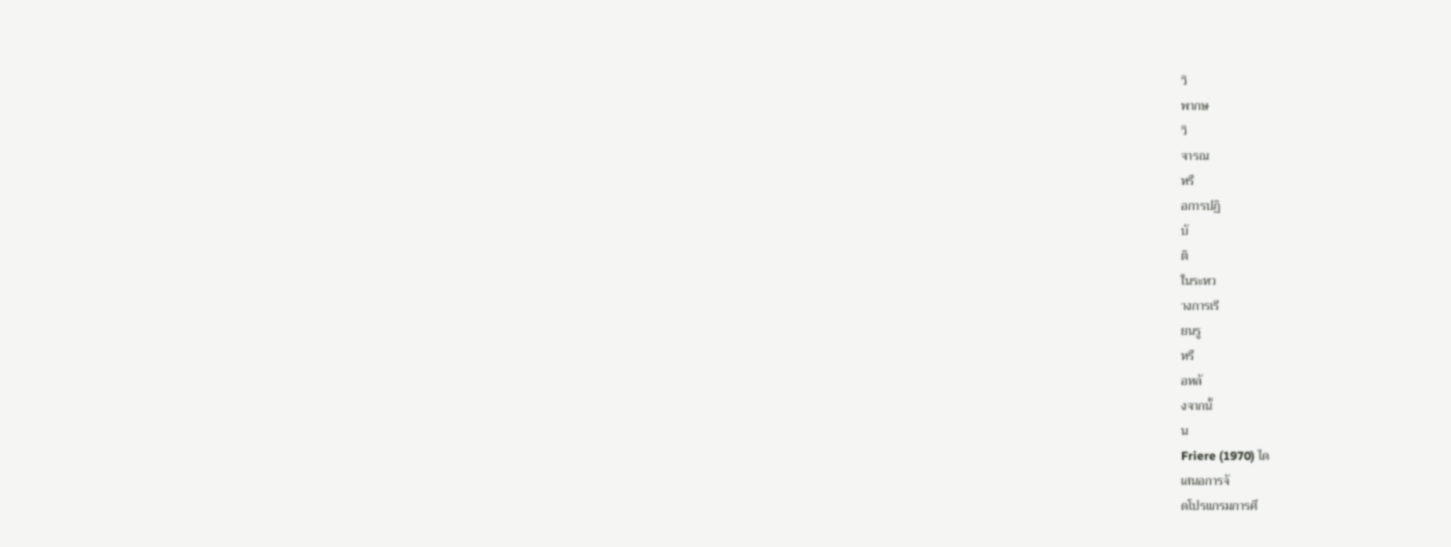วิ
พากษ
วิ
จารณ
หรื
อการปฏิ
บั
ติ
ในระหว
างการเรี
ยนรู
หรื
อหลั
งจากนั้
น
Friere (1970) ได
เสนอการจั
ดโปรแกรมการศึ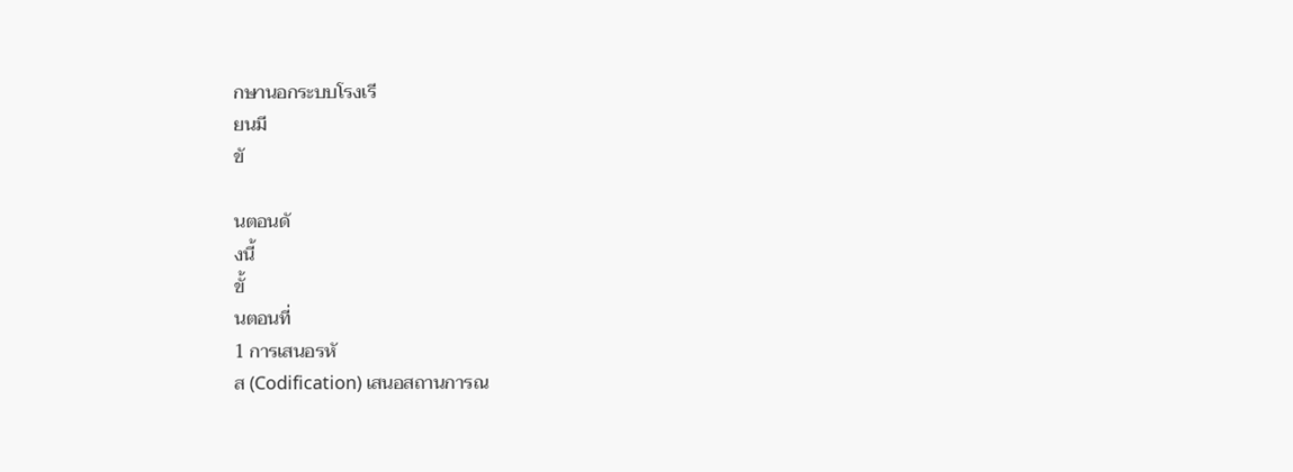กษานอกระบบโรงเรี
ยนมี
ขั

นตอนดั
งนี้
ขั้
นตอนที่
1 การเสนอรหั
ส (Codification) เสนอสถานการณ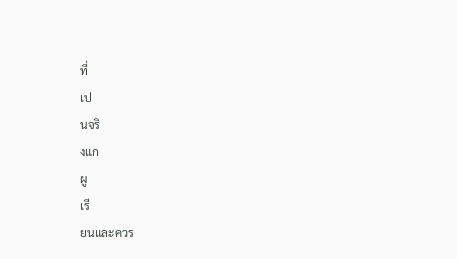ที่
เป
นจริ
งแก
ผู
เรี
ยนและควร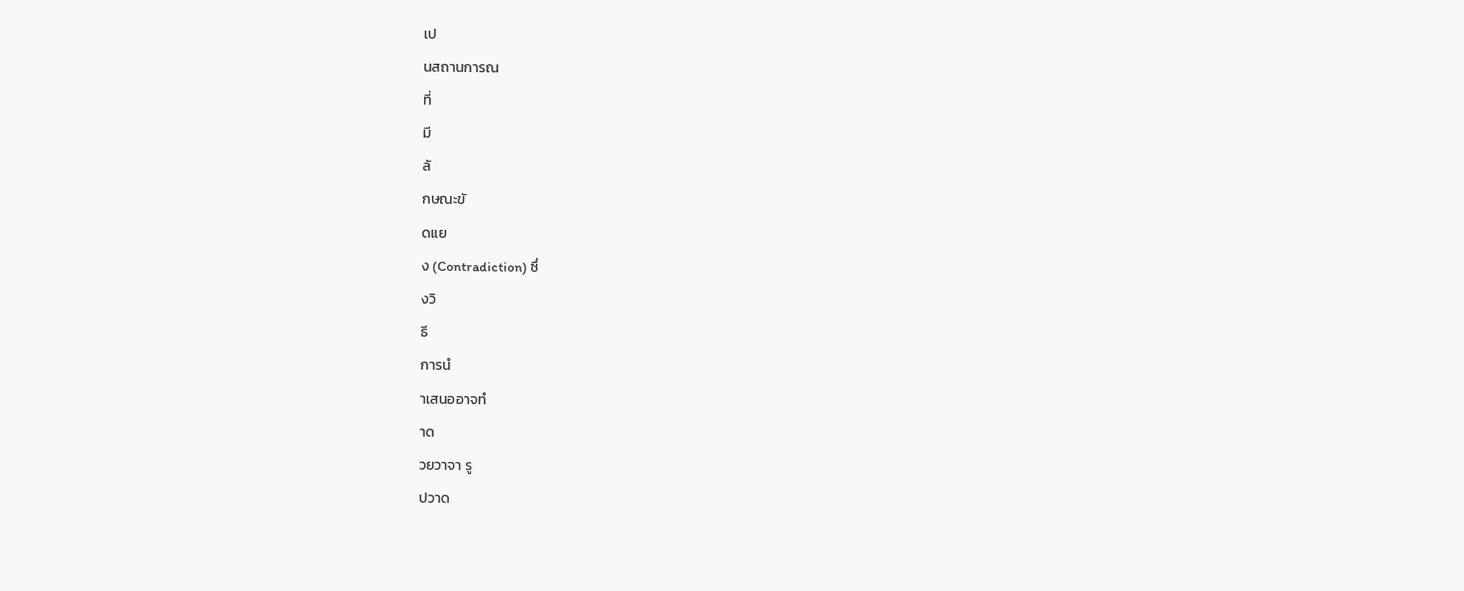เป
นสถานการณ
ที่
มี
ลั
กษณะขั
ดแย
ง (Contradiction) ซึ่
งวิ
ธี
การนํ
าเสนออาจทํ
าด
วยวาจา รู
ปวาด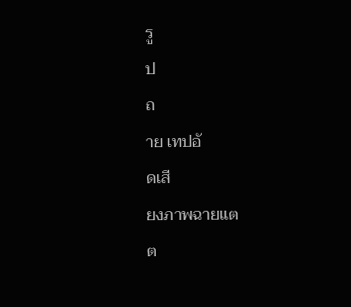รู
ป
ถ
าย เทปอั
ดเสี
ยงภาพฉายแต
ต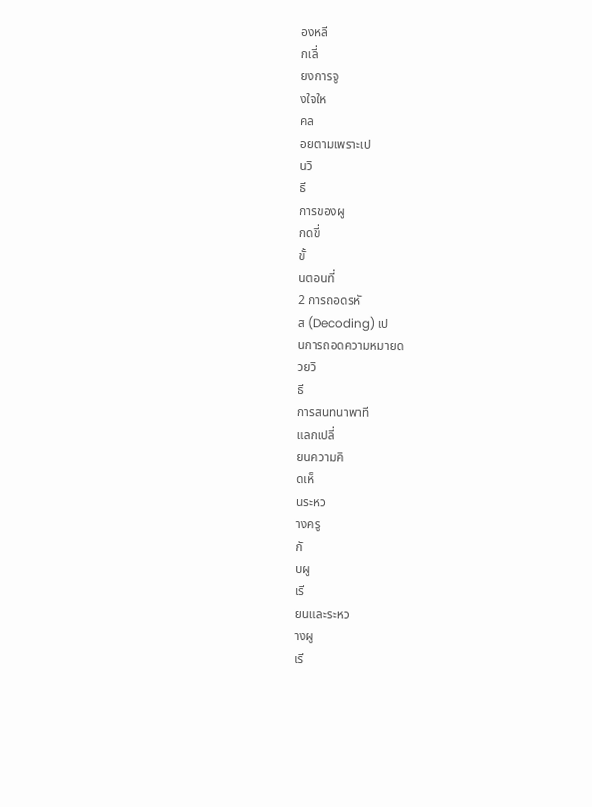องหลี
กเลี่
ยงการจู
งใจให
คล
อยตามเพราะเป
นวิ
ธี
การของผู
กดขี่
ขั้
นตอนที่
2 การถอดรหั
ส (Decoding) เป
นการถอดความหมายด
วยวิ
ธี
การสนทนาพาที
แลกเปลี่
ยนความคิ
ดเห็
นระหว
างครู
กั
บผู
เรี
ยนและระหว
างผู
เรี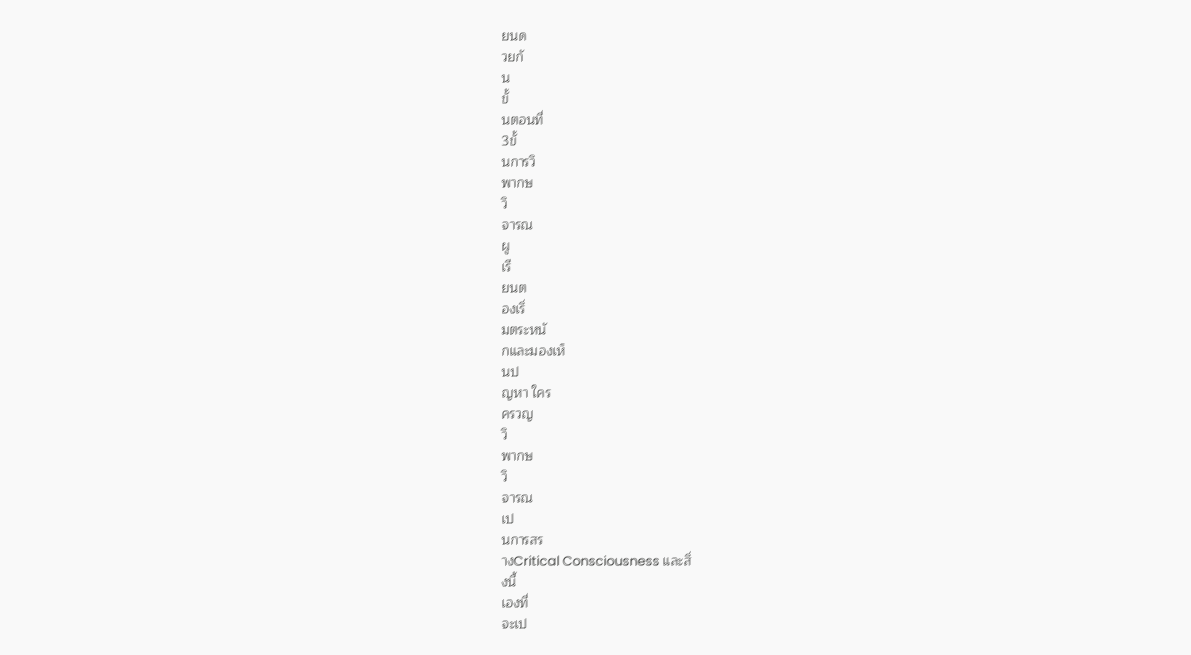ยนด
วยกั
น
ขั้
นตอนที่
3ขั้
นการวิ
พากษ
วิ
จารณ
ผู
เรี
ยนต
องเริ่
มตระหนั
กและมองเห็
นป
ญหา ใคร
ครวญ
วิ
พากษ
วิ
จารณ
เป
นการสร
างCritical Consciousness และสิ่
งนี้
เองที่
จะเป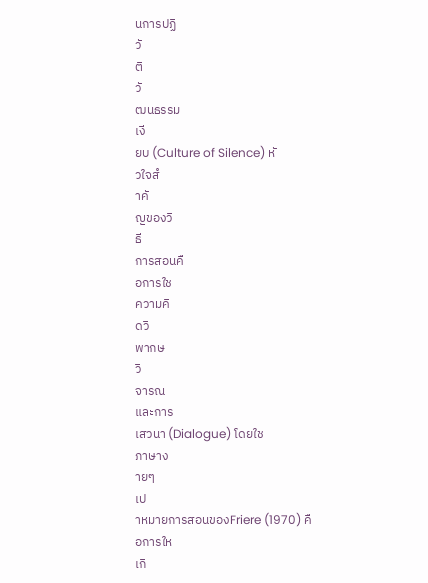นการปฏิ
วั
ติ
วั
ฒนธรรม
เงี
ยบ (Culture of Silence) หั
วใจสํ
าคั
ญของวิ
ธี
การสอนคื
อการใช
ความคิ
ดวิ
พากษ
วิ
จารณ
และการ
เสวนา (Dialogue) โดยใช
ภาษาง
ายๆ
เป
าหมายการสอนของFriere (1970) คื
อการให
เกิ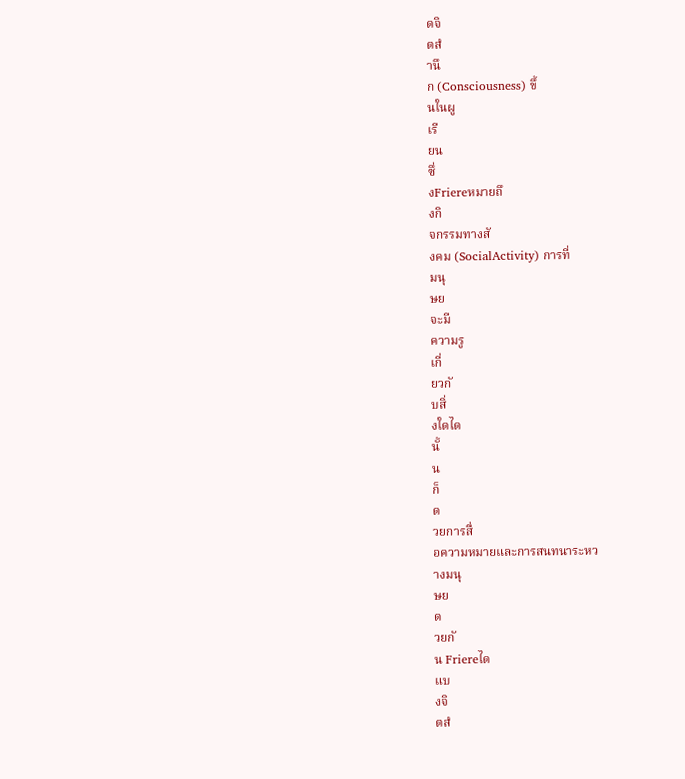ดจิ
ตสํ
านึ
ก (Consciousness) ขึ้
นในผู
เรี
ยน
ซึ่
งFriereหมายถึ
งกิ
จกรรมทางสั
งคม (SocialActivity) การที่
มนุ
ษย
จะมี
ความรู
เกี่
ยวกั
บสิ่
งใดได
นั้
น
ก็
ด
วยการสื่
อความหมายและการสนทนาระหว
างมนุ
ษย
ด
วยกั
น Friereได
แบ
งจิ
ตสํ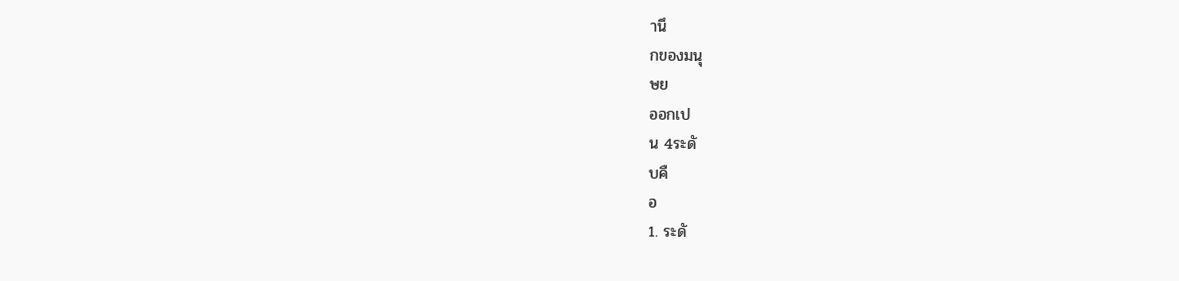านึ
กของมนุ
ษย
ออกเป
น 4ระดั
บคื
อ
1. ระดั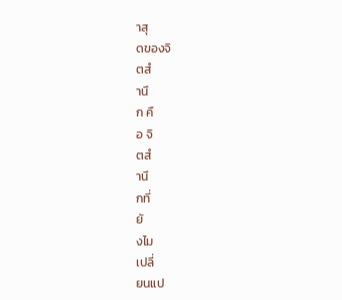าสุ
ดของจิ
ตสํ
านึ
ก คื
อ จิ
ตสํ
านึ
กที่
ยั
งไม
เปลี่
ยนแป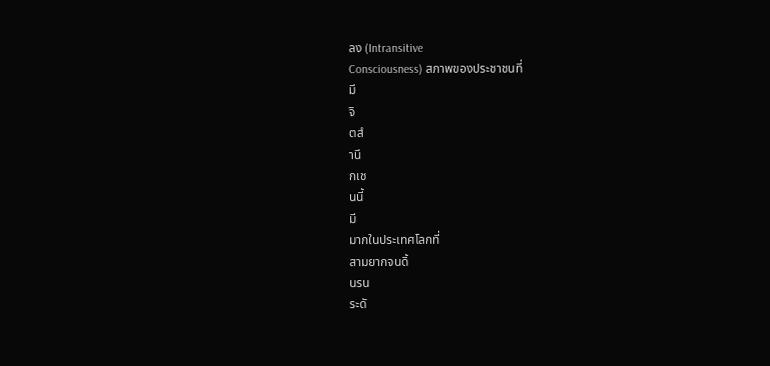ลง (Intransitive
Consciousness) สภาพของประชาชนที่
มี
จิ
ตสํ
านึ
กเช
นนี้
มี
มากในประเทศโลกที่
สามยากจนดิ้
นรน
ระดั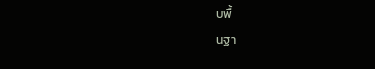บพื้
นฐา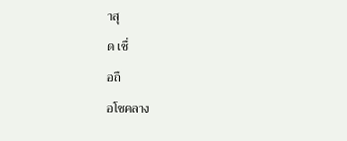าสุ
ด เชื่
อถื
อโชคลาง